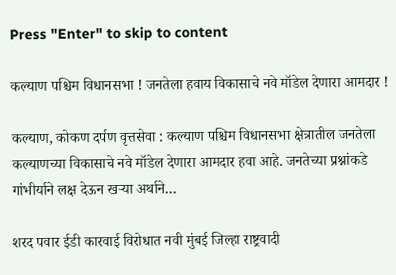Press "Enter" to skip to content

कल्याण पश्चिम विधानसभा ! जनतेला हवाय विकासाचे नवे मॉडेल देणारा आमदार !

कल्याण, कोकण दर्पण वृत्तसेवा : कल्याण पश्चिम विधानसभा क्षेत्रातील जनतेला कल्याणच्या विकासाचे नवे मॉडेल देणारा आमदार हवा आहे. जनतेच्या प्रश्नांकडे गांभीर्याने लक्ष देऊन खऱ्या अर्थाने…

शरद पवार ईडी कारवाई विरोधात नवी मुंबई जिल्हा राष्ट्रवादी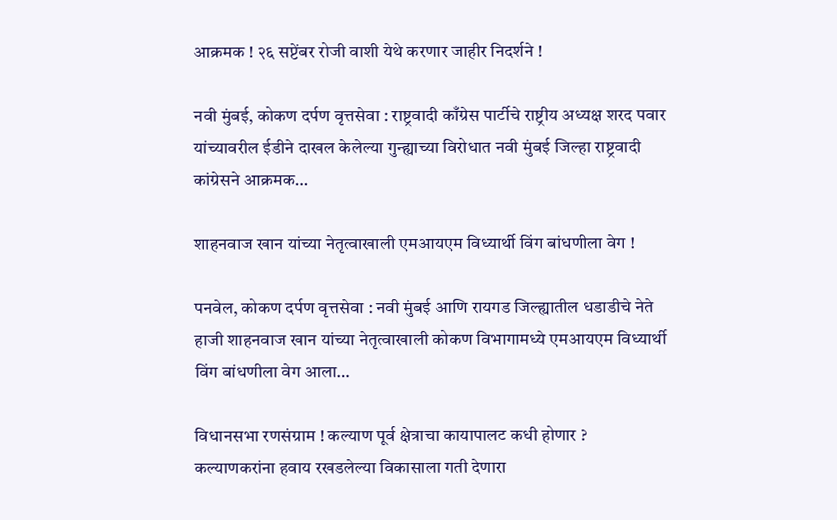आक्रमक ! २६ सप्टेंबर रोजी वाशी येथे करणार जाहीर निदर्शने !

नवी मुंबई, कोकण दर्पण वृत्तसेवा : राष्ट्रवादी काँग्रेस पार्टीचे राष्ट्रीय अध्यक्ष शरद पवार यांच्यावरील ईडीने दाखल केलेल्या गुन्ह्याच्या विरोधात नवी मुंबई जिल्हा राष्ट्रवादी कांग्रेसने आक्रमक…

शाहनवाज खान यांच्या नेतृत्वाखाली एमआयएम विध्यार्थी विंग बांधणीला वेग !

पनवेल, कोकण दर्पण वृत्तसेवा : नवी मुंबई आणि रायगड जिल्ह्यातील धडाडीचे नेते हाजी शाहनवाज खान यांच्या नेतृत्वाखाली कोकण विभागामध्ये एमआयएम विध्यार्थी विंग बांधणीला वेग आला…

विधानसभा रणसंग्राम ! कल्याण पूर्व क्षेत्राचा कायापालट कधी होणार ? कल्याणकरांना हवाय रखडलेल्या विकासाला गती देणारा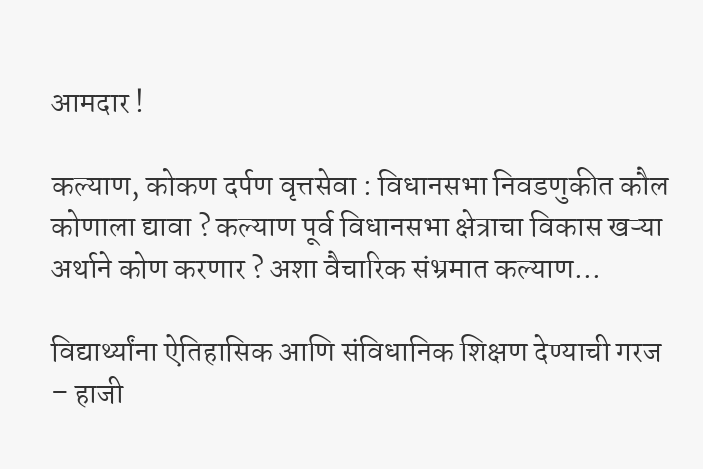आमदार !

कल्याण, कोकण दर्पण वृत्तसेवा : विधानसभा निवडणुकीत कौल कोणाला द्यावा ? कल्याण पूर्व विधानसभा क्षेत्राचा विकास खऱ्या अर्थाने कोण करणार ? अशा वैचारिक संभ्रमात कल्याण…

विद्यार्थ्यांना ऐतिहासिक आणि संविधानिक शिक्षण देण्याची गरज – हाजी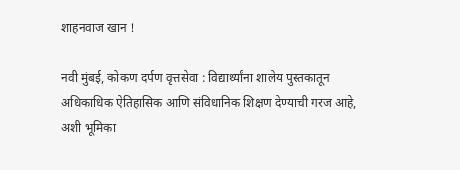शाहनवाज खान !

नवी मुंबई, कोकण दर्पण वृत्तसेवा : विद्यार्थ्यांना शालेय पुस्तकातून अधिकाधिक ऐतिहासिक आणि संविधानिक शिक्षण देण्याची गरज आहे, अशी भूमिका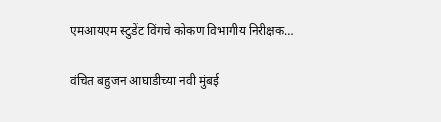एमआयएम स्टुडेंट विंगचे कोकण विभागीय निरीक्षक…

वंचित बहुजन आघाडीच्या नवी मुंबई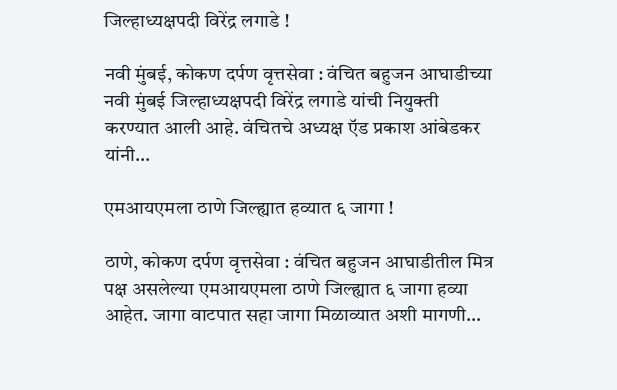जिल्हाध्यक्षपदी विरेंद्र लगाडे !

नवी मुंबई, कोकण दर्पण वृत्तसेवा : वंचित बहुजन आघाडीच्या नवी मुंबई जिल्हाध्यक्षपदी विरेंद्र लगाडे यांची नियुक्ती करण्यात आली आहे. वंचितचे अध्यक्ष ऍड प्रकाश आंबेडकर यांनी…

एमआयएमला ठाणे जिल्ह्यात हव्यात ६ जागा !

ठाणे, कोकण दर्पण वृत्तसेवा : वंचित बहुजन आघाडीतील मित्र पक्ष असलेल्या एमआयएमला ठाणे जिल्ह्यात ६ जागा हव्या आहेत. जागा वाटपात सहा जागा मिळाव्यात अशी मागणी…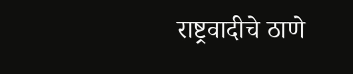राष्ट्रवादीचे ठाणे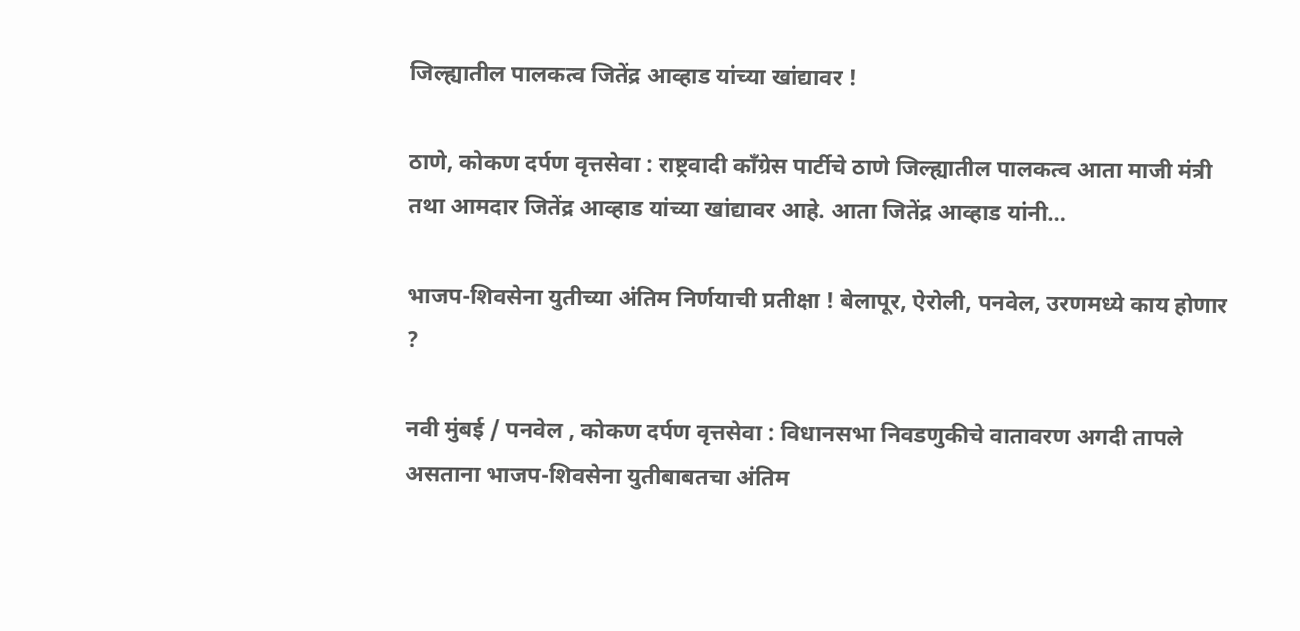जिल्ह्यातील पालकत्व जितेंद्र आव्हाड यांच्या खांद्यावर !

ठाणे, कोकण दर्पण वृत्तसेवा : राष्ट्रवादी काँग्रेस पार्टीचे ठाणे जिल्ह्यातील पालकत्व आता माजी मंत्री तथा आमदार जितेंद्र आव्हाड यांच्या खांद्यावर आहे. आता जितेंद्र आव्हाड यांनी…

भाजप-शिवसेना युतीच्या अंतिम निर्णयाची प्रतीक्षा ! बेलापूर, ऐरोली, पनवेल, उरणमध्ये काय होणार ?

नवी मुंबई / पनवेल , कोकण दर्पण वृत्तसेवा : विधानसभा निवडणुकीचे वातावरण अगदी तापले असताना भाजप-शिवसेना युतीबाबतचा अंतिम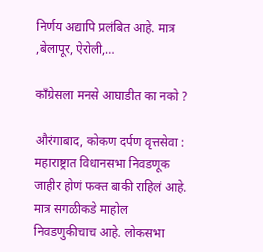निर्णय अद्यापि प्रलंबित आहे. मात्र ,बेलापूर, ऐरोली,…

काँग्रेसला मनसे आघाडीत का नको ?

औरंगाबाद, कोकण दर्पण वृत्तसेवा : महाराष्ट्रात विधानसभा निवडणूक जाहीर होणं फक्त बाकी राहिलं आहे. मात्र सगळीकडे माहोल निवडणुकीचाच आहे. लोकसभा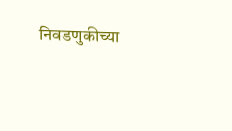निवडणुकीच्या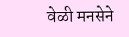वेळी मनसेने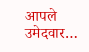आपले उमेदवार…